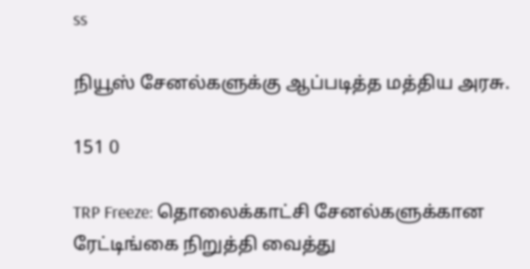ss

நியூஸ் சேனல்களுக்கு ஆப்படித்த மத்திய அரசு.

151 0

TRP Freeze: தொலைக்காட்சி சேனல்களுக்கான ரேட்டிங்கை நிறுத்தி வைத்து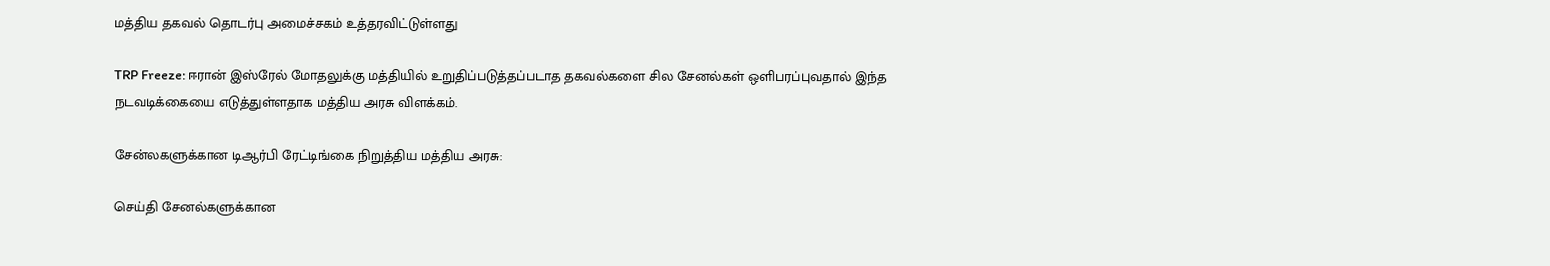மத்திய தகவல் தொடர்பு அமைச்சகம் உத்தரவிட்டுள்ளது

TRP Freeze: ஈரான் இஸ்ரேல் மோதலுக்கு மத்தியில் உறுதிப்படுத்தப்படாத தகவல்களை சில சேனல்கள் ஒளிபரப்புவதால் இந்த நடவடிக்கையை எடுத்துள்ளதாக மத்திய அரசு விளக்கம்.

சேன்லகளுக்கான டிஆர்பி ரேட்டிங்கை நிறுத்திய மத்திய அரசு:

செய்தி சேனல்களுக்கான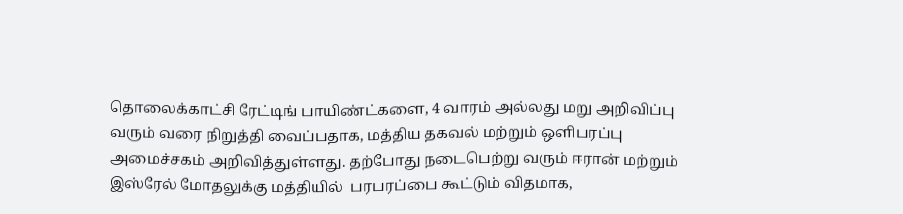தொலைக்காட்சி ரேட்டிங் பாயிண்ட்களை, 4 வாரம் அல்லது மறு அறிவிப்பு வரும் வரை நிறுத்தி வைப்பதாக, மத்திய தகவல் மற்றும் ஒளிபரப்பு அமைச்சகம் அறிவித்துள்ளது. தற்போது நடைபெற்று வரும் ஈரான் மற்றும் இஸ்ரேல் மோதலுக்கு மத்தியில்  பரபரப்பை கூட்டும் விதமாக,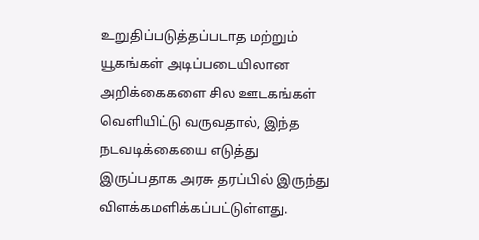உறுதிப்படுத்தப்படாத மற்றும் யூகங்கள் அடிப்படையிலான அறிக்கைகளை சில ஊடகங்கள் வெளியிட்டு வருவதால், இந்த நடவடிக்கையை எடுத்து இருப்பதாக அரசு தரப்பில் இருந்து விளக்கமளிக்கப்பட்டுள்ளது.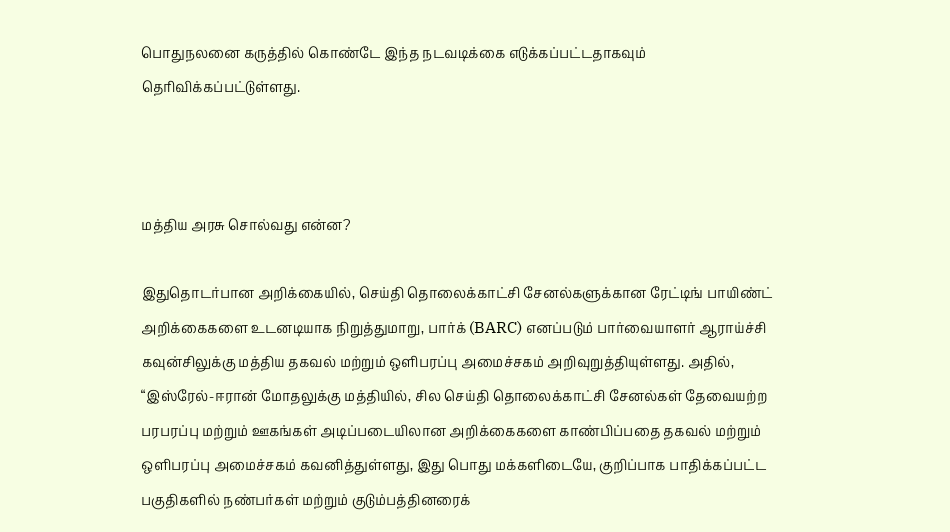பொதுநலனை கருத்தில் கொண்டே இந்த நடவடிக்கை எடுக்கப்பட்டதாகவும் தெரிவிக்கப்பட்டுள்ளது.



மத்திய அரசு சொல்வது என்ன?

இதுதொடர்பான அறிக்கையில், செய்தி தொலைக்காட்சி சேனல்களுக்கான ரேட்டிங் பாயிண்ட் அறிக்கைகளை உடனடியாக நிறுத்துமாறு, பார்க் (BARC) எனப்படும் பார்வையாளர் ஆராய்ச்சி கவுன்சிலுக்கு மத்திய தகவல் மற்றும் ஒளிபரப்பு அமைச்சகம் அறிவுறுத்தியுள்ளது. அதில், “இஸ்ரேல்-ஈரான் மோதலுக்கு மத்தியில், சில செய்தி தொலைக்காட்சி சேனல்கள் தேவையற்ற பரபரப்பு மற்றும் ஊகங்கள் அடிப்படையிலான அறிக்கைகளை காண்பிப்பதை தகவல் மற்றும் ஒளிபரப்பு அமைச்சகம் கவனித்துள்ளது, இது பொது மக்களிடையே, குறிப்பாக பாதிக்கப்பட்ட பகுதிகளில் நண்பர்கள் மற்றும் குடும்பத்தினரைக்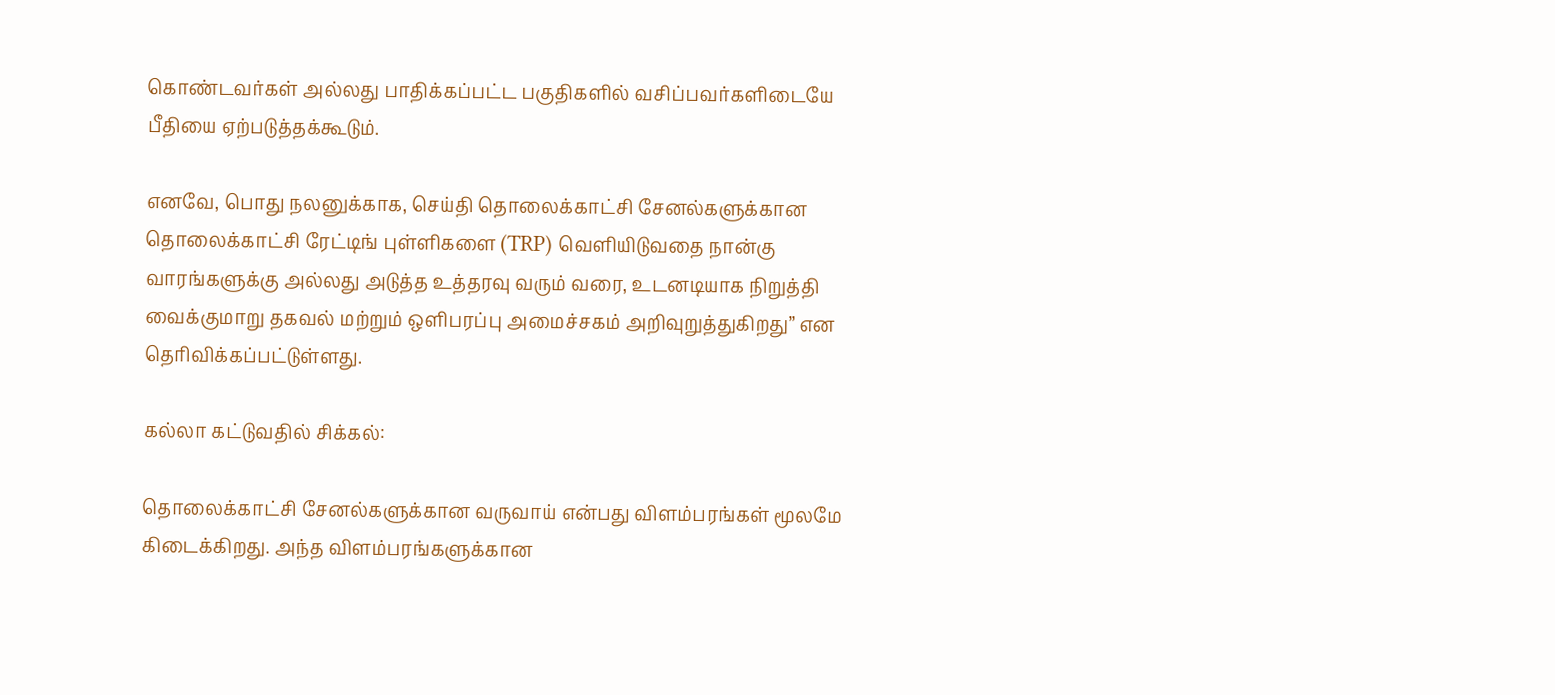கொண்டவர்கள் அல்லது பாதிக்கப்பட்ட பகுதிகளில் வசிப்பவர்களிடையே பீதியை ஏற்படுத்தக்கூடும்.

எனவே, பொது நலனுக்காக, செய்தி தொலைக்காட்சி சேனல்களுக்கான தொலைக்காட்சி ரேட்டிங் புள்ளிகளை (TRP) வெளியிடுவதை நான்கு வாரங்களுக்கு அல்லது அடுத்த உத்தரவு வரும் வரை, உடனடியாக நிறுத்தி வைக்குமாறு தகவல் மற்றும் ஒளிபரப்பு அமைச்சகம் அறிவுறுத்துகிறது” என தெரிவிக்கப்பட்டுள்ளது.

கல்லா கட்டுவதில் சிக்கல்:

தொலைக்காட்சி சேனல்களுக்கான வருவாய் என்பது விளம்பரங்கள் மூலமே கிடைக்கிறது. அந்த விளம்பரங்களுக்கான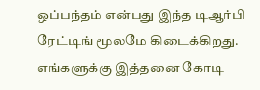ஒப்பந்தம் என்பது இந்த டிஆர்பி ரேட்டிங் மூலமே கிடைக்கிறது. எங்களுக்கு இத்தனை கோடி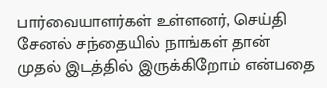பார்வையாளர்கள் உள்ளனர், செய்தி சேனல் சந்தையில் நாங்கள் தான் முதல் இடத்தில் இருக்கிறோம் என்பதை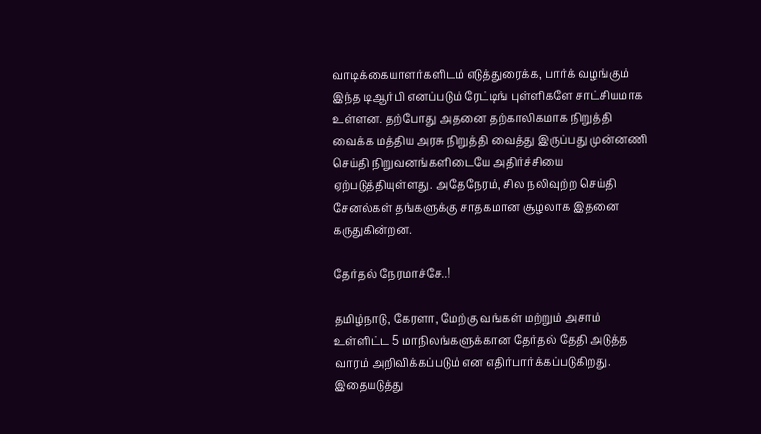வாடிக்கையாளர்களிடம் எடுத்துரைக்க, பார்க் வழங்கும் இந்த டிஆர்பி எனப்படும் ரேட்டிங் புள்ளிகளே சாட்சியமாக உள்ளன. தற்போது அதனை தற்காலிகமாக நிறுத்தி வைக்க மத்திய அரசு நிறுத்தி வைத்து இருப்பது முன்னணி செய்தி நிறுவனங்களிடையே அதிர்ச்சியை ஏற்படுத்தியுள்ளது. அதேநேரம், சில நலிவுற்ற செய்தி சேனல்கள் தங்களுக்கு சாதகமான சூழலாக இதனை கருதுகின்றன.

தேர்தல் நேரமாச்சே..!

தமிழ்நாடு, கேரளா, மேற்கு வங்கள் மற்றும் அசாம் உள்ளிட்ட 5 மாநிலங்களுக்கான தேர்தல் தேதி அடுத்த வாரம் அறிவிக்கப்படும் என எதிர்பார்க்கப்படுகிறது. இதையடுத்து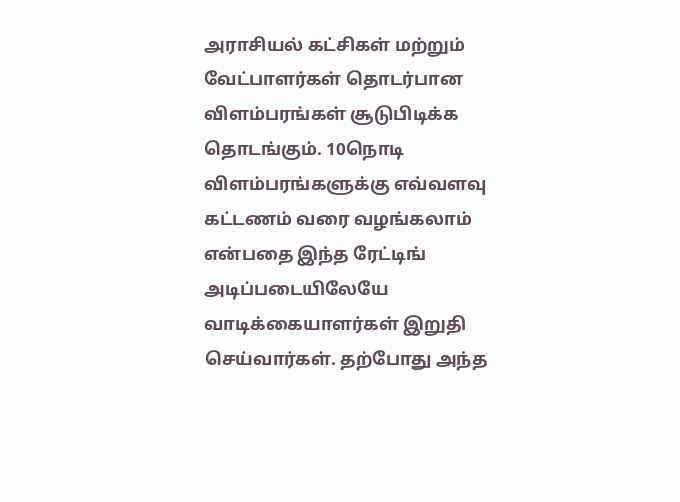அராசியல் கட்சிகள் மற்றும் வேட்பாளர்கள் தொடர்பான விளம்பரங்கள் சூடுபிடிக்க தொடங்கும். 10நொடி விளம்பரங்களுக்கு எவ்வளவு கட்டணம் வரை வழங்கலாம் என்பதை இந்த ரேட்டிங் அடிப்படையிலேயே வாடிக்கையாளர்கள் இறுதி செய்வார்கள். தற்போது அந்த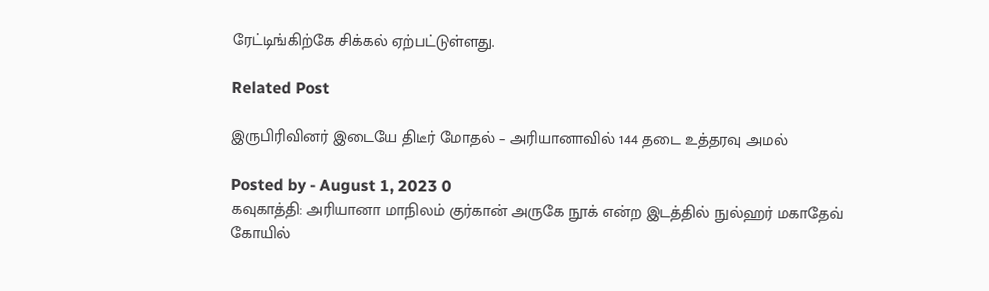ரேட்டிங்கிற்கே சிக்கல் ஏற்பட்டுள்ளது.

Related Post

இருபிரிவினர் இடையே திடீர் மோதல் – அரியானாவில் 144 தடை உத்தரவு அமல்

Posted by - August 1, 2023 0
கவுகாத்தி: அரியானா மாநிலம் குர்கான் அருகே நூக் என்ற இடத்தில் நுல்ஹர் மகாதேவ் கோயில்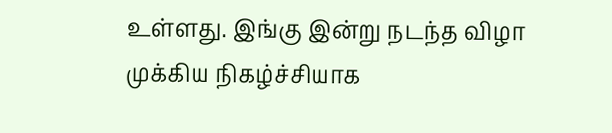உள்ளது. இங்கு இன்று நடந்த விழா முக்கிய நிகழ்ச்சியாக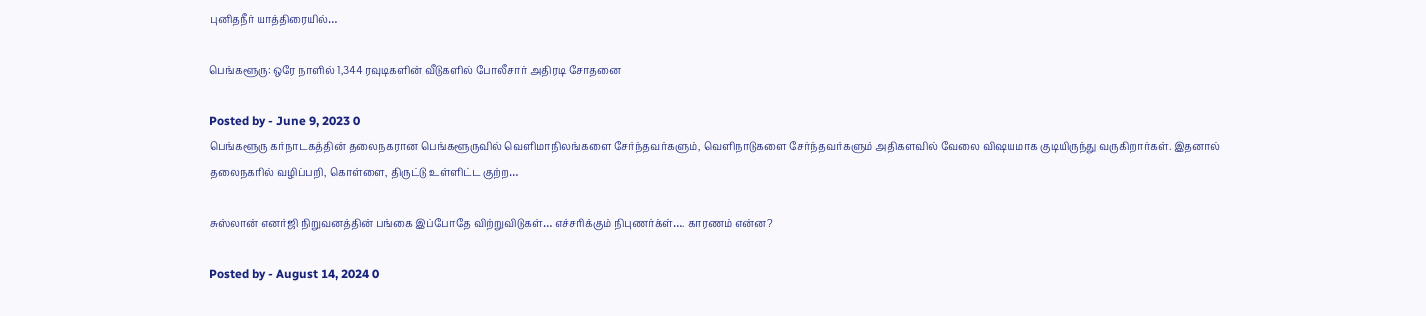புனிதநீர் யாத்திரையில்…

பெங்களூரு: ஒரே நாளில் 1,344 ரவுடிகளின் வீடுகளில் போலீசார் அதிரடி சோதனை

Posted by - June 9, 2023 0
பெங்களூரு கர்நாடகத்தின் தலைநகரான பெங்களூருவில் வெளிமாநிலங்களை சேர்ந்தவர்களும், வெளிநாடுகளை சேர்ந்தவர்களும் அதிகளவில் வேலை விஷயமாக குடியிருந்து வருகிறார்கள். இதனால் தலைநகரில் வழிப்பறி, கொள்ளை, திருட்டு உள்ளிட்ட குற்ற…

சுஸ்லான் எனர்ஜி நிறுவனத்தின் பங்கை இப்போதே விற்றுவிடுகள்… எச்சரிக்கும் நிபுணர்க்ள்…. காரணம் என்ன?

Posted by - August 14, 2024 0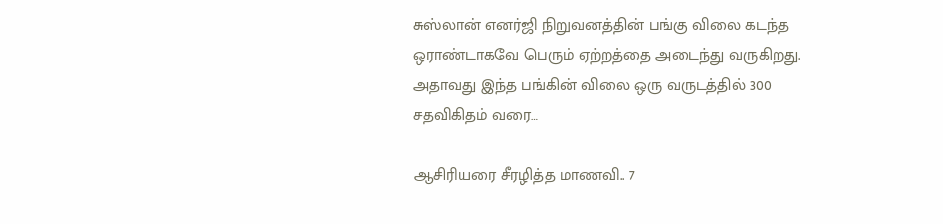சுஸ்லான் எனர்ஜி நிறுவனத்தின் பங்கு விலை கடந்த ஒராண்டாகவே பெரும் ஏற்றத்தை அடைந்து வருகிறது. அதாவது இந்த பங்கின் விலை ஒரு வருடத்தில் 300 சதவிகிதம் வரை…

ஆசிரியரை சீரழித்த மாணவி.. 7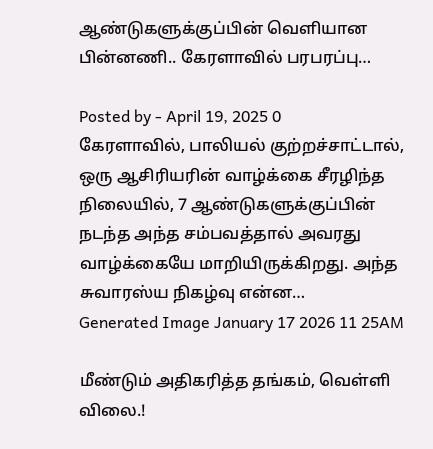ஆண்டுகளுக்குப்பின் வெளியான பின்னணி.. கேரளாவில் பரபரப்பு…

Posted by - April 19, 2025 0
கேரளாவில், பாலியல் குற்றச்சாட்டால், ஒரு ஆசிரியரின் வாழ்க்கை சீரழிந்த நிலையில், 7 ஆண்டுகளுக்குப்பின் நடந்த அந்த சம்பவத்தால் அவரது வாழ்க்கையே மாறியிருக்கிறது. அந்த சுவாரஸ்ய நிகழ்வு என்ன…
Generated Image January 17 2026 11 25AM

மீண்டும் அதிகரித்த தங்கம், வெள்ளி விலை.!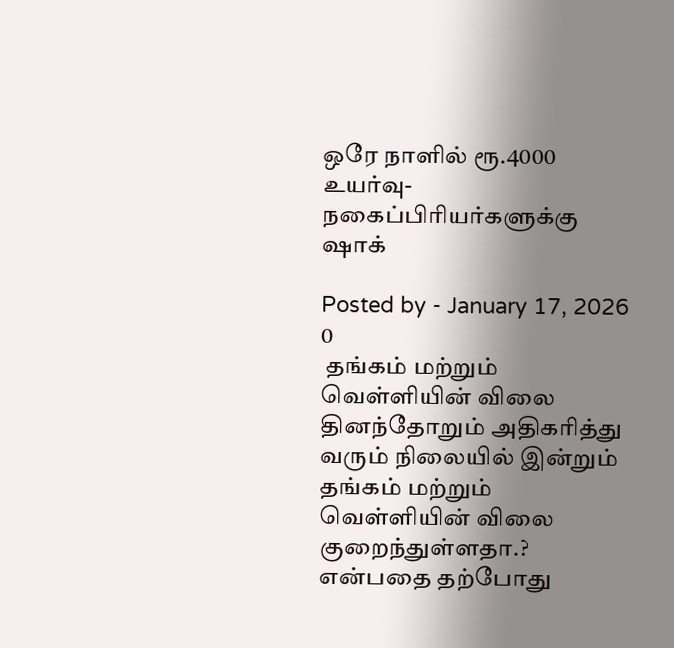ஒரே நாளில் ரூ.4000 உயர்வு- நகைப்பிரியர்களுக்கு ஷாக்

Posted by - January 17, 2026 0
 தங்கம் மற்றும் வெள்ளியின் விலை தினந்தோறும் அதிகரித்து வரும் நிலையில் இன்றும் தங்கம் மற்றும் வெள்ளியின் விலை குறைந்துள்ளதா.? என்பதை தற்போது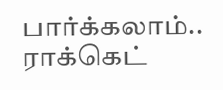பார்க்கலாம்.. ராக்கெட்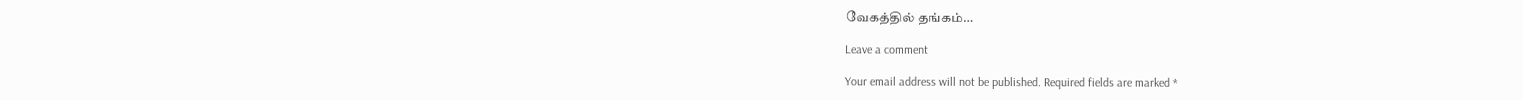வேகத்தில் தங்கம்…

Leave a comment

Your email address will not be published. Required fields are marked *